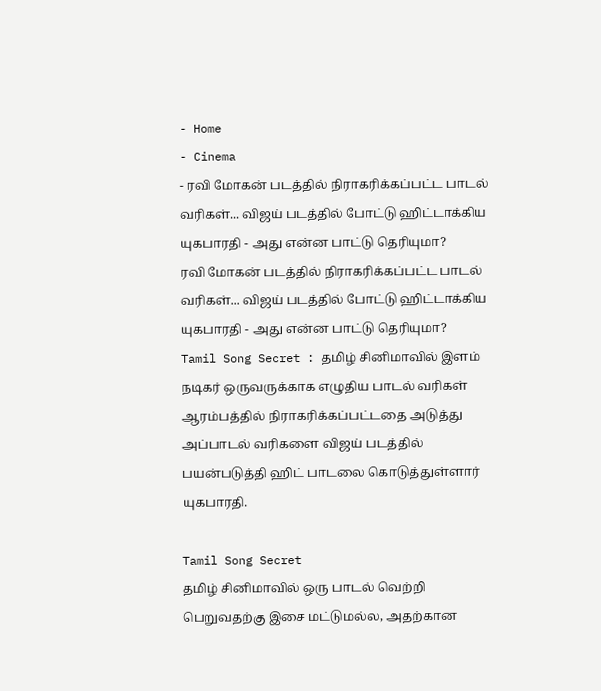- Home
- Cinema
- ரவி மோகன் படத்தில் நிராகரிக்கப்பட்ட பாடல் வரிகள்... விஜய் படத்தில் போட்டு ஹிட்டாக்கிய யுகபாரதி - அது என்ன பாட்டு தெரியுமா?
ரவி மோகன் படத்தில் நிராகரிக்கப்பட்ட பாடல் வரிகள்... விஜய் படத்தில் போட்டு ஹிட்டாக்கிய யுகபாரதி - அது என்ன பாட்டு தெரியுமா?
Tamil Song Secret : தமிழ் சினிமாவில் இளம் நடிகர் ஒருவருக்காக எழுதிய பாடல் வரிகள் ஆரம்பத்தில் நிராகரிக்கப்பட்டதை அடுத்து அப்பாடல் வரிகளை விஜய் படத்தில் பயன்படுத்தி ஹிட் பாடலை கொடுத்துள்ளார் யுகபாரதி.

Tamil Song Secret
தமிழ் சினிமாவில் ஒரு பாடல் வெற்றி பெறுவதற்கு இசை மட்டுமல்ல, அதற்கான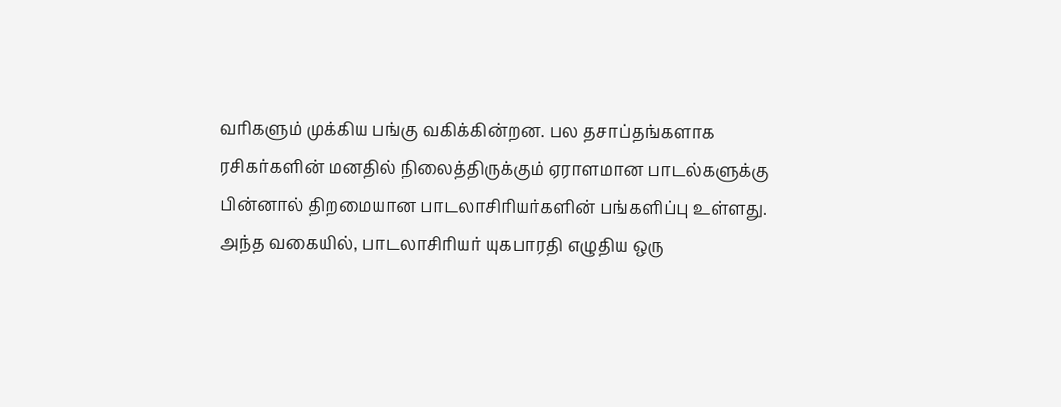வரிகளும் முக்கிய பங்கு வகிக்கின்றன. பல தசாப்தங்களாக ரசிகர்களின் மனதில் நிலைத்திருக்கும் ஏராளமான பாடல்களுக்கு பின்னால் திறமையான பாடலாசிரியர்களின் பங்களிப்பு உள்ளது. அந்த வகையில், பாடலாசிரியர் யுகபாரதி எழுதிய ஒரு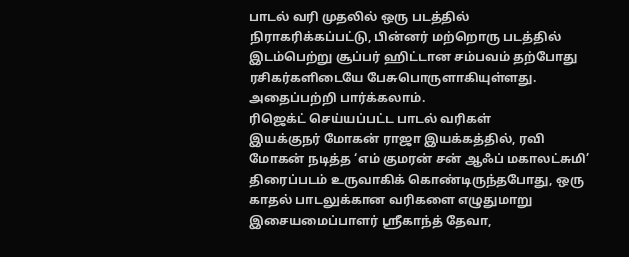பாடல் வரி முதலில் ஒரு படத்தில் நிராகரிக்கப்பட்டு, பின்னர் மற்றொரு படத்தில் இடம்பெற்று சூப்பர் ஹிட்டான சம்பவம் தற்போது ரசிகர்களிடையே பேசுபொருளாகியுள்ளது. அதைப்பற்றி பார்க்கலாம்.
ரிஜெக்ட் செய்யப்பட்ட பாடல் வரிகள்
இயக்குநர் மோகன் ராஜா இயக்கத்தில், ரவி மோகன் நடித்த ‘எம் குமரன் சன் ஆஃப் மகாலட்சுமி’ திரைப்படம் உருவாகிக் கொண்டிருந்தபோது, ஒரு காதல் பாடலுக்கான வரிகளை எழுதுமாறு இசையமைப்பாளர் ஸ்ரீகாந்த் தேவா,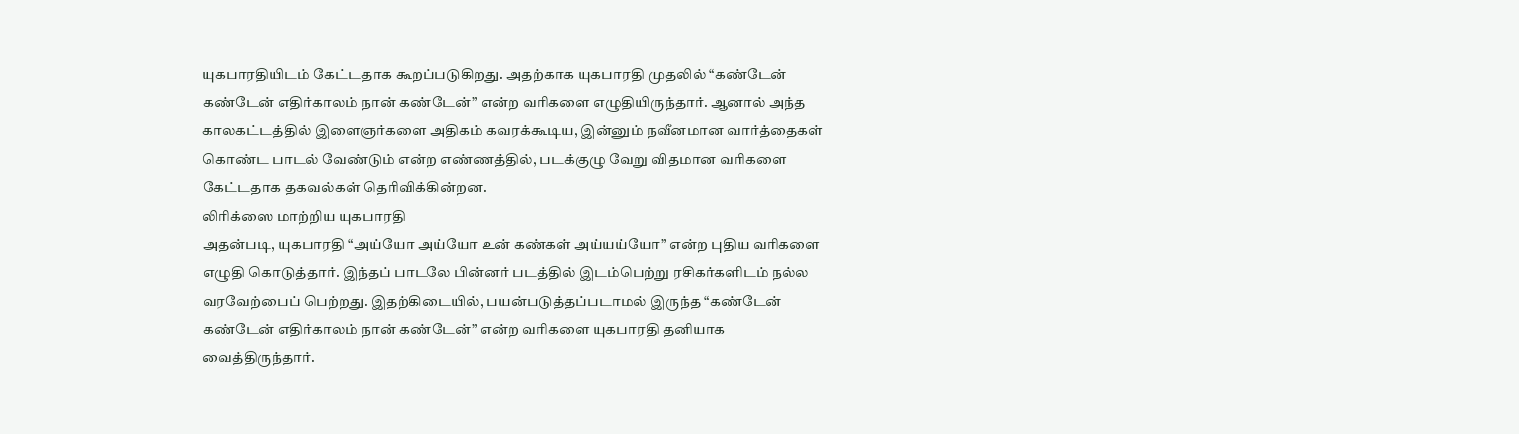யுகபாரதியிடம் கேட்டதாக கூறப்படுகிறது. அதற்காக யுகபாரதி முதலில் “கண்டேன் கண்டேன் எதிர்காலம் நான் கண்டேன்” என்ற வரிகளை எழுதியிருந்தார். ஆனால் அந்த காலகட்டத்தில் இளைஞர்களை அதிகம் கவரக்கூடிய, இன்னும் நவீனமான வார்த்தைகள் கொண்ட பாடல் வேண்டும் என்ற எண்ணத்தில், படக்குழு வேறு விதமான வரிகளை கேட்டதாக தகவல்கள் தெரிவிக்கின்றன.
லிரிக்ஸை மாற்றிய யுகபாரதி
அதன்படி, யுகபாரதி “அய்யோ அய்யோ உன் கண்கள் அய்யய்யோ” என்ற புதிய வரிகளை எழுதி கொடுத்தார். இந்தப் பாடலே பின்னர் படத்தில் இடம்பெற்று ரசிகர்களிடம் நல்ல வரவேற்பைப் பெற்றது. இதற்கிடையில், பயன்படுத்தப்படாமல் இருந்த “கண்டேன் கண்டேன் எதிர்காலம் நான் கண்டேன்” என்ற வரிகளை யுகபாரதி தனியாக வைத்திருந்தார்.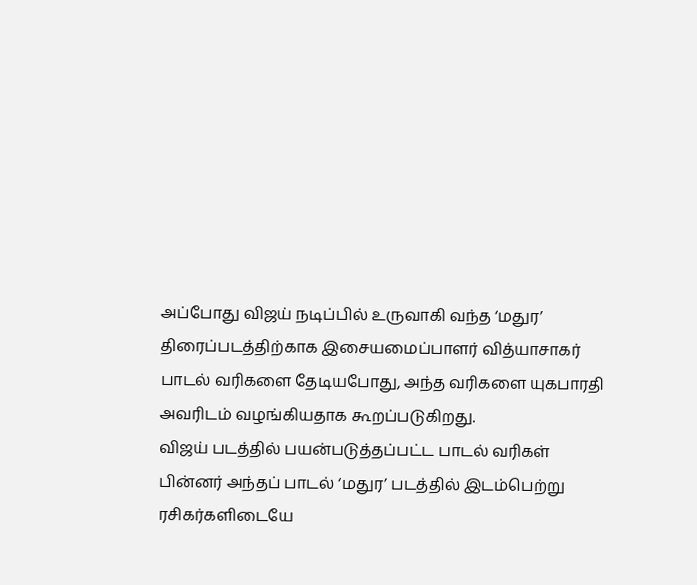அப்போது விஜய் நடிப்பில் உருவாகி வந்த ‘மதுர’ திரைப்படத்திற்காக இசையமைப்பாளர் வித்யாசாகர் பாடல் வரிகளை தேடியபோது, அந்த வரிகளை யுகபாரதி அவரிடம் வழங்கியதாக கூறப்படுகிறது.
விஜய் படத்தில் பயன்படுத்தப்பட்ட பாடல் வரிகள்
பின்னர் அந்தப் பாடல் ‘மதுர’ படத்தில் இடம்பெற்று ரசிகர்களிடையே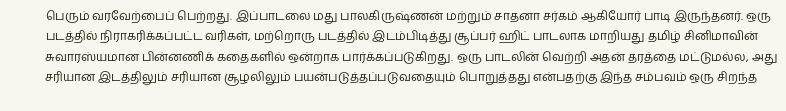பெரும் வரவேற்பைப் பெற்றது. இப்பாடலை மது பாலகிருஷ்ணன் மற்றும் சாதனா சர்கம் ஆகியோர் பாடி இருந்தனர். ஒரு படத்தில் நிராகரிக்கப்பட்ட வரிகள், மற்றொரு படத்தில் இடம்பிடித்து சூப்பர் ஹிட் பாடலாக மாறியது தமிழ் சினிமாவின் சுவாரஸ்யமான பின்னணிக் கதைகளில் ஒன்றாக பார்க்கப்படுகிறது. ஒரு பாடலின் வெற்றி அதன் தரத்தை மட்டுமல்ல, அது சரியான இடத்திலும் சரியான சூழலிலும் பயன்படுத்தப்படுவதையும் பொறுத்தது என்பதற்கு இந்த சம்பவம் ஒரு சிறந்த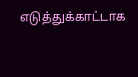எடுத்துக்காட்டாக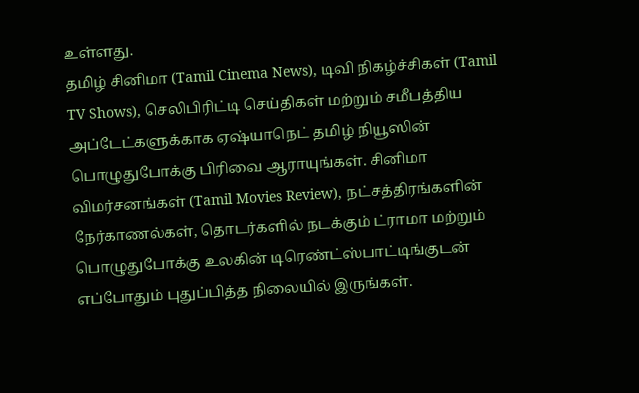உள்ளது.
தமிழ் சினிமா (Tamil Cinema News), டிவி நிகழ்ச்சிகள் (Tamil TV Shows), செலிபிரிட்டி செய்திகள் மற்றும் சமீபத்திய அப்டேட்களுக்காக ஏஷ்யாநெட் தமிழ் நியூஸின் பொழுதுபோக்கு பிரிவை ஆராயுங்கள். சினிமா விமர்சனங்கள் (Tamil Movies Review), நட்சத்திரங்களின் நேர்காணல்கள், தொடர்களில் நடக்கும் ட்ராமா மற்றும் பொழுதுபோக்கு உலகின் டிரெண்ட்ஸ்பாட்டிங்குடன் எப்போதும் புதுப்பித்த நிலையில் இருங்கள்.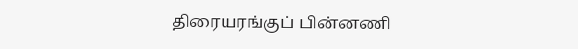திரையரங்குப் பின்னணி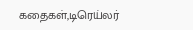கதைகள்,டிரெய்லர்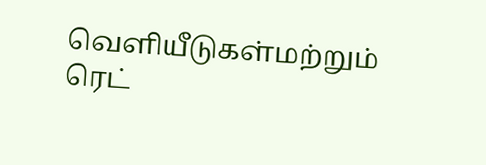வெளியீடுகள்மற்றும் ரெட்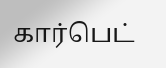கார்பெட்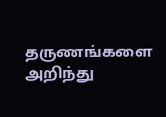தருணங்களை அறிந்து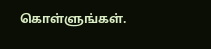கொள்ளுங்கள்.